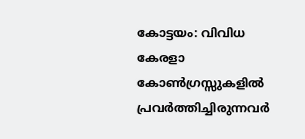കോട്ടയം: വിവിധ കേരളാ കോൺഗ്രസ്സുകളിൽ പ്രവർത്തിച്ചിരുന്നവർ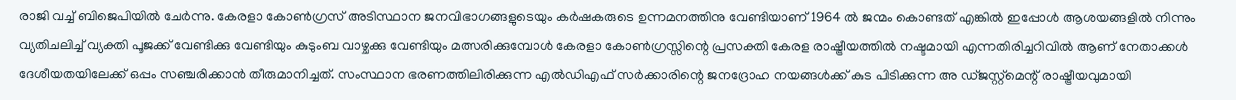രാജി വച്ച് ബിജെപിയിൽ ചേർന്നു. കേരളാ കോൺഗ്രസ് അടിസ്ഥാന ജനവിഭാഗങ്ങളുടെയും കർഷകരുടെ ഉന്നമനത്തിനു വേണ്ടിയാണ് 1964 ൽ ജന്മം കൊണ്ടത് എങ്കിൽ ഇപ്പോൾ ആശയങ്ങളിൽ നിന്നും വ്യതിചലിച്ച് വ്യക്തി പൂജക്ക് വേണ്ടിക്കു വേണ്ടിയും കുടുംബ വാഴ്ചക്കു വേണ്ടിയും മത്സരിക്കുമ്പോൾ കേരളാ കോൺഗ്രസ്സിന്റെ പ്രസക്തി കേരള രാഷ്ട്രീയത്തിൽ നഷ്ടമായി എന്നതിരിച്ചറിവിൽ ആണ് നേതാക്കൾ ദേശീയതയിലേക്ക് ഒപ്പം സഞ്ചരിക്കാൻ തീരുമാനിച്ചത്. സംസ്ഥാന ഭരണത്തിലിരിക്കുന്ന എൽഡിഎഫ് സർക്കാരിന്റെ ജനദ്രോഹ നയങ്ങൾക്ക് കുട പിടിക്കുന്ന അ ഡ്ജസ്റ്റ്മെന്റ് രാഷ്ട്രീയവുമായി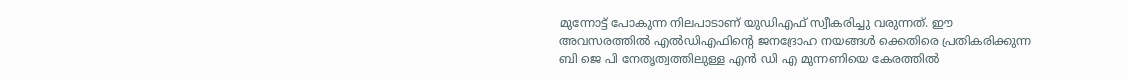മുന്നോട്ട് പോകുന്ന നിലപാടാണ് യുഡിഎഫ് സ്വീകരിച്ചു വരുന്നത്. ഈ അവസരത്തിൽ എൽഡിഎഫിന്റെ ജനദ്രോഹ നയങ്ങൾ ക്കെതിരെ പ്രതികരിക്കുന്ന ബി ജെ പി നേതൃത്വത്തിലുള്ള എൻ ഡി എ മുന്നണിയെ കേരത്തിൽ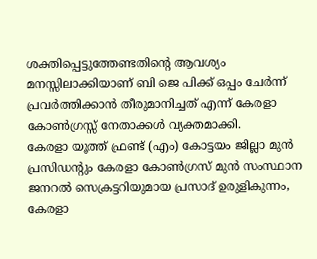ശക്തിപ്പെട്ടുത്തേണ്ടതിന്റെ ആവശ്യം മനസ്സിലാക്കിയാണ് ബി ജെ പിക്ക് ഒപ്പം ചേർന്ന് പ്രവർത്തിക്കാൻ തീരുമാനിച്ചത് എന്ന് കേരളാ കോൺഗ്രസ്സ് നേതാക്കൾ വ്യക്തമാക്കി.
കേരളാ യൂത്ത് ഫ്രണ്ട് (എം) കോട്ടയം ജില്ലാ മുൻ പ്രസിഡന്റും കേരളാ കോൺഗ്രസ് മുൻ സംസ്ഥാന ജനറൽ സെക്രട്ടറിയുമായ പ്രസാദ് ഉരുളികുന്നം, കേരളാ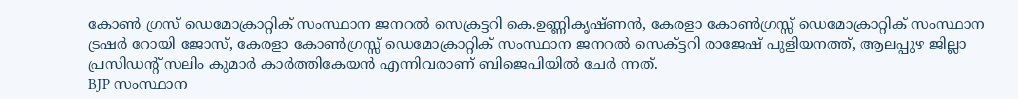കോൺ ഗ്രസ് ഡെമോക്രാറ്റിക് സംസ്ഥാന ജനറൽ സെക്രട്ടറി കെ.ഉണ്ണികൃഷ്ണൻ, കേരളാ കോൺഗ്രസ്സ് ഡെമോക്രാറ്റിക് സംസ്ഥാന ട്രഷർ റോയി ജോസ്, കേരളാ കോൺഗ്രസ്സ് ഡെമോക്രാറ്റിക് സംസ്ഥാന ജനറൽ സെക്ട്ടറി രാജേഷ് പുളിയനത്ത്, ആലപ്പുഴ ജില്ലാ പ്രസിഡന്റ് സലിം കുമാർ കാർത്തികേയൻ എന്നിവരാണ് ബിജെപിയിൽ ചേർ ന്നത്.
BJP സംസ്ഥാന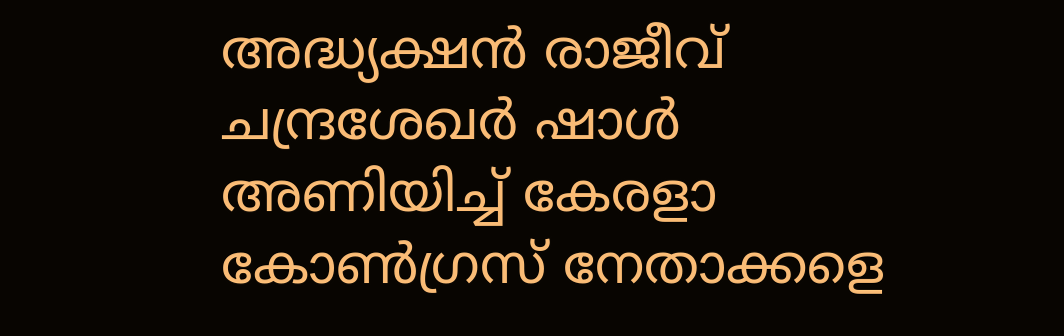അദ്ധ്യക്ഷൻ രാജീവ് ചന്ദ്രശേഖർ ഷാൾ അണിയിച്ച് കേരളാ കോൺഗ്രസ് നേതാക്കളെ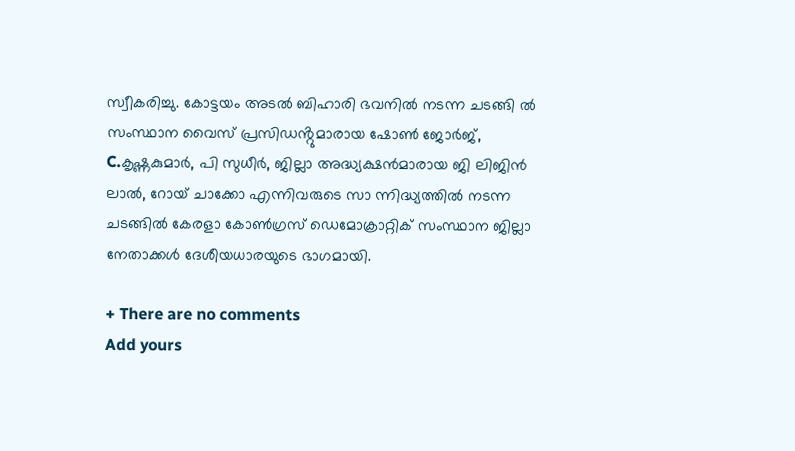സ്വീകരിച്ചു. കോട്ടയം അടൽ ബിഹാരി ഭവനിൽ നടന്ന ചടങ്ങി ൽ സംസ്ഥാന വൈസ് പ്രസിഡൻ്റുമാരായ ഷോൺ ജോർജ്, C.കൃഷ്ണകുമാർ, പി സുധീർ, ജില്ലാ അദ്ധ്യക്ഷൻമാരായ ജി ലിജിൻ ലാൽ, റോയ് ചാക്കോ എന്നിവരുടെ സാ ന്നിദ്ധ്യത്തിൽ നടന്ന ചടങ്ങിൽ കേരളാ കോൺഗ്രസ് ഡെമോക്രാറ്റിക് സംസ്ഥാന ജില്ലാ നേതാക്കൾ ദേശീയധാരയുടെ ഭാഗമായി.

+ There are no comments
Add yours